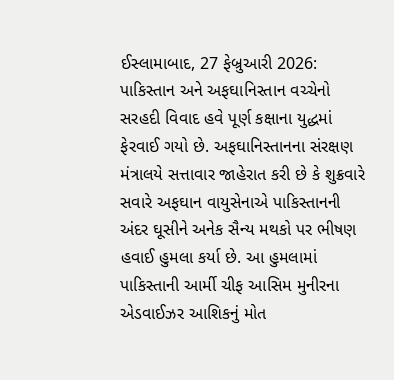ઈસ્લામાબાદ, 27 ફેબ્રુઆરી 2026: પાકિસ્તાન અને અફઘાનિસ્તાન વચ્ચેનો સરહદી વિવાદ હવે પૂર્ણ કક્ષાના યુદ્ધમાં ફેરવાઈ ગયો છે. અફઘાનિસ્તાનના સંરક્ષણ મંત્રાલયે સત્તાવાર જાહેરાત કરી છે કે શુક્રવારે સવારે અફઘાન વાયુસેનાએ પાકિસ્તાનની અંદર ઘૂસીને અનેક સૈન્ય મથકો પર ભીષણ હવાઈ હુમલા કર્યા છે. આ હુમલામાં પાકિસ્તાની આર્મી ચીફ આસિમ મુનીરના એડવાઈઝર આશિકનું મોત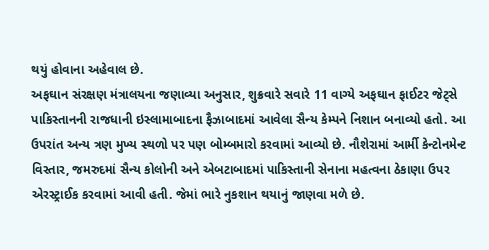થયું હોવાના અહેવાલ છે.
અફઘાન સંરક્ષણ મંત્રાલયના જણાવ્યા અનુસાર, શુક્રવારે સવારે 11 વાગ્યે અફઘાન ફાઈટર જેટ્સે પાકિસ્તાનની રાજધાની ઇસ્લામાબાદના ફૈઝાબાદમાં આવેલા સૈન્ય કેમ્પને નિશાન બનાવ્યો હતો. આ ઉપરાંત અન્ય ત્રણ મુખ્ય સ્થળો પર પણ બોમ્બમારો કરવામાં આવ્યો છે. નૌશેરામાં આર્મી કેન્ટોનમેન્ટ વિસ્તાર, જમરુદમાં સૈન્ય કોલોની અને એબટાબાદમાં પાકિસ્તાની સેનાના મહત્વના ઠેકાણા ઉપર એરસ્ટ્રાઈક કરવામાં આવી હતી. જેમાં ભારે નુકશાન થયાનું જાણવા મળે છે.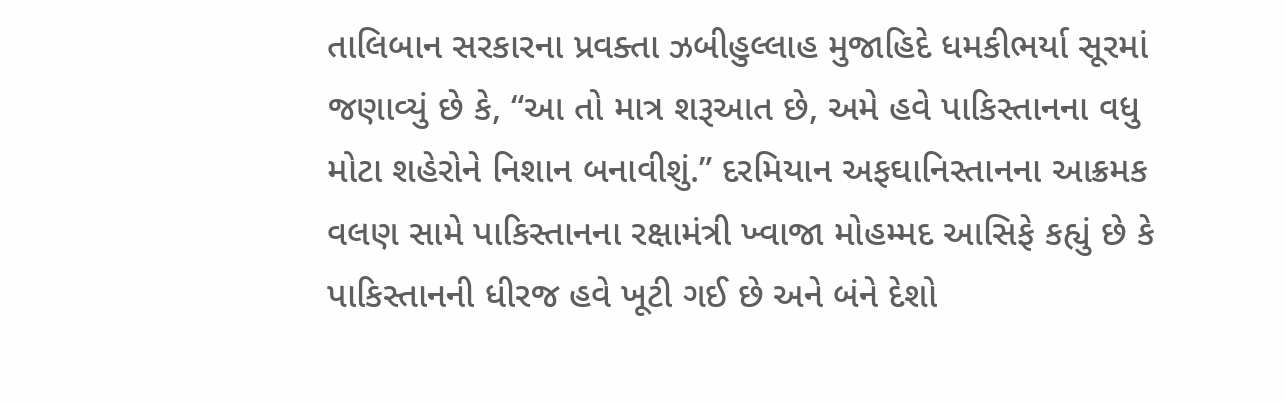તાલિબાન સરકારના પ્રવક્તા ઝબીહુલ્લાહ મુજાહિદે ધમકીભર્યા સૂરમાં જણાવ્યું છે કે, “આ તો માત્ર શરૂઆત છે, અમે હવે પાકિસ્તાનના વધુ મોટા શહેરોને નિશાન બનાવીશું.” દરમિયાન અફઘાનિસ્તાનના આક્રમક વલણ સામે પાકિસ્તાનના રક્ષામંત્રી ખ્વાજા મોહમ્મદ આસિફે કહ્યું છે કે પાકિસ્તાનની ધીરજ હવે ખૂટી ગઈ છે અને બંને દેશો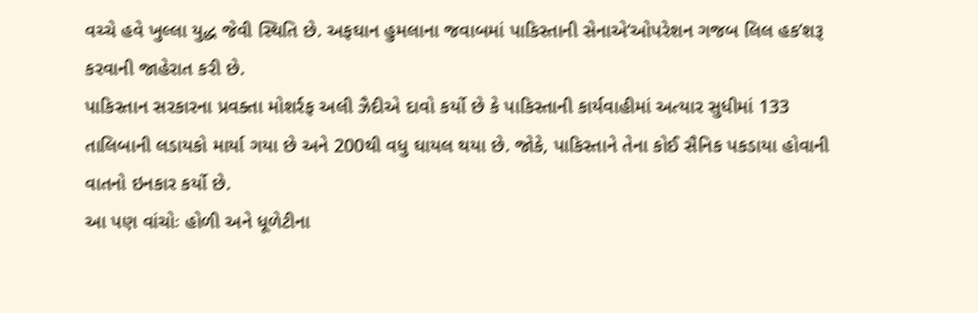વચ્ચે હવે ખુલ્લા યુદ્ધ જેવી સ્થિતિ છે. અફઘાન હુમલાના જવાબમાં પાકિસ્તાની સેનાએ‘ઓપરેશન ગજબ લિલ હક’શરૂ કરવાની જાહેરાત કરી છે.
પાકિસ્તાન સરકારના પ્રવક્તા મોશર્રફ અલી ઝૈદીએ દાવો કર્યો છે કે પાકિસ્તાની કાર્યવાહીમાં અત્યાર સુધીમાં 133 તાલિબાની લડાયકો માર્યા ગયા છે અને 200થી વધુ ઘાયલ થયા છે. જોકે, પાકિસ્તાને તેના કોઈ સૈનિક પકડાયા હોવાની વાતનો ઇનકાર કર્યો છે.
આ પણ વાંચોઃ હોળી અને ધૂળેટીના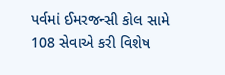પર્વમાં ઈમરજન્સી કોલ સામે 108 સેવાએ કરી વિશેષ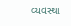વ્યવસ્થા